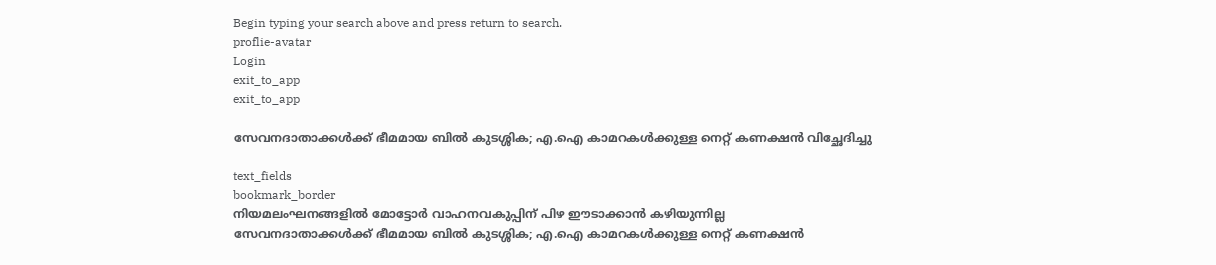Begin typing your search above and press return to search.
proflie-avatar
Login
exit_to_app
exit_to_app

സേവനദാതാക്കൾക്ക് ഭീമമായ ബിൽ കുടശ്ശിക; എ.ഐ കാമറകൾക്കുള്ള നെറ്റ് കണക്ഷൻ വിച്ഛേദിച്ചു

text_fields
bookmark_border
നിയമലംഘനങ്ങളിൽ മോട്ടോർ വാഹനവകുപ്പിന് പിഴ ഈടാക്കാൻ കഴിയുന്നില്ല
സേവനദാതാക്കൾക്ക് ഭീമമായ ബിൽ കുടശ്ശിക; എ.ഐ കാമറകൾക്കുള്ള നെറ്റ് കണക്ഷൻ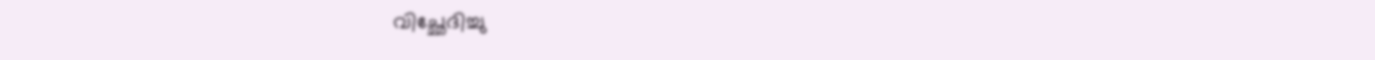വിച്ഛേദിച്ചു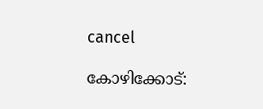cancel

കോഴിക്കോട്: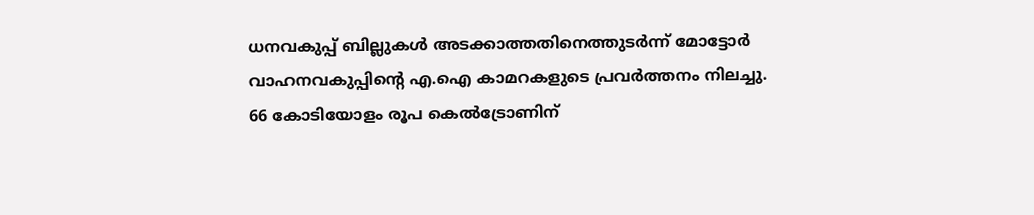ധനവകുപ്പ് ബില്ലുകൾ അടക്കാത്തതിനെത്തുടർന്ന് മോട്ടോർ വാഹനവകുപ്പിന്റെ എ.ഐ കാമറകളുടെ പ്രവർത്തനം നിലച്ചു. 66 കോടിയോളം രൂപ കെൽട്രോണിന്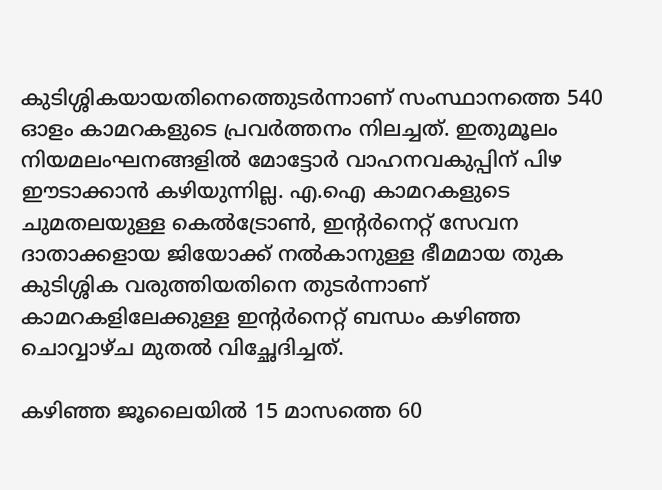കുടിശ്ശികയായതിനെത്തെുടർന്നാണ് സംസ്ഥാനത്തെ 540 ഓളം കാമറകളുടെ പ്രവർത്തനം നിലച്ചത്. ഇതുമൂലം നിയമലംഘനങ്ങളിൽ മോട്ടോർ വാഹനവകുപ്പിന് പിഴ ഈടാക്കാൻ കഴിയുന്നില്ല. എ.ഐ കാമറകളുടെ ചുമതലയുള്ള കെൽട്രോൺ, ഇന്റർനെറ്റ് സേവന ദാതാക്കളായ ജിയോക്ക് നൽകാനുള്ള ഭീമമായ തുക കുടിശ്ശിക വരുത്തിയതിനെ തുടർന്നാണ് കാമറകളിലേക്കുള്ള ഇന്റർനെറ്റ് ബന്ധം കഴിഞ്ഞ ചൊവ്വാഴ്ച മുതൽ വിച്ഛേദിച്ചത്.

കഴിഞ്ഞ ജൂലൈയിൽ 15 മാസത്തെ 60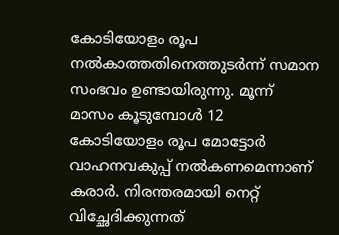കോടിയോളം രൂപ നൽകാത്തതിനെത്തുടർന്ന് സമാന സംഭവം ഉണ്ടായിരുന്നു. മൂന്ന് മാസം കൂടുമ്പോൾ 12 കോടിയോളം രൂപ മോട്ടോർ വാഹനവകുപ്പ് നൽകണമെന്നാണ് കരാർ. നിരന്തരമായി നെറ്റ് വിച്ഛേദിക്കുന്നത്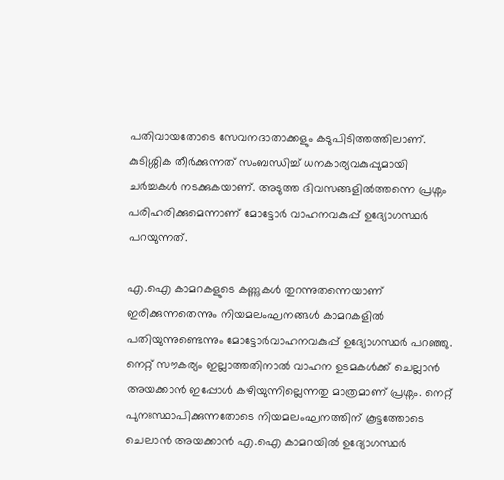പതിവായതോടെ സേവനദാതാക്കളും കടുപിടിത്തത്തിലാണ്. കുടിശ്ശിക തീർക്കുന്നത് സംബന്ധിച്ച് ധനകാര്യവകുപ്പുമായി ചർച്ചകൾ നടക്കുകയാണ്. അടുത്ത ദിവസങ്ങളിൽത്തന്നെ പ്രശ്നം പരിഹരിക്കുമെന്നാണ് മോട്ടോർ വാഹനവകുപ്പ് ഉദ്യോഗസ്ഥർ പറയുന്നത്.

എ.ഐ കാമറകളുടെ കണ്ണുകൾ തുറന്നുതന്നെയാണ് ഇരിക്കുന്നതെന്നും നിയമലംഘനങ്ങൾ കാമറകളിൽ പതിയുന്നുണ്ടെന്നും മോട്ടോർവാഹനവകുപ്പ് ഉദ്യോഗസ്ഥർ പറഞ്ഞു. നെറ്റ് സൗകര്യം ഇല്ലാത്തതിനാൽ വാഹന ഉടമകൾക്ക് ചെല്ലാൻ അയക്കാൻ ഇപ്പോൾ കഴിയുന്നില്ലെന്നതു മാത്രമാണ് പ്രശ്നം. നെറ്റ് പുനഃസ്ഥാപിക്കുന്നതോടെ നിയമലംഘനത്തിന് കൂട്ടത്തോടെ ചെലാൻ അയക്കാൻ എ.ഐ കാമറയിൽ ഉദ്യോഗസ്ഥർ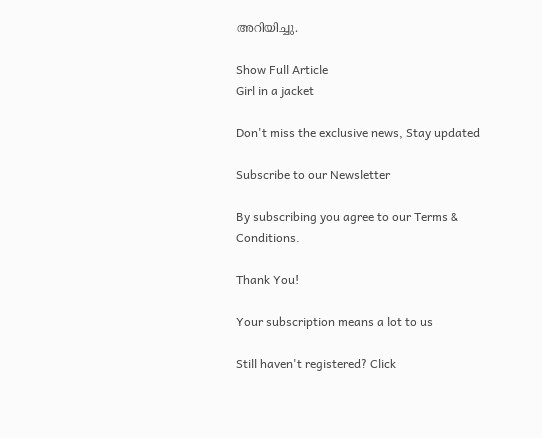അറിയിച്ചു.

Show Full Article
Girl in a jacket

Don't miss the exclusive news, Stay updated

Subscribe to our Newsletter

By subscribing you agree to our Terms & Conditions.

Thank You!

Your subscription means a lot to us

Still haven't registered? Click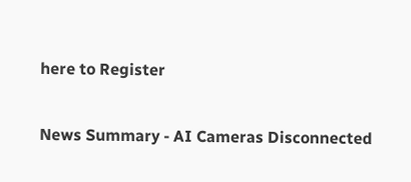here to Register

News Summary - AI Cameras Disconnected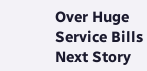Over Huge Service Bills
Next Story